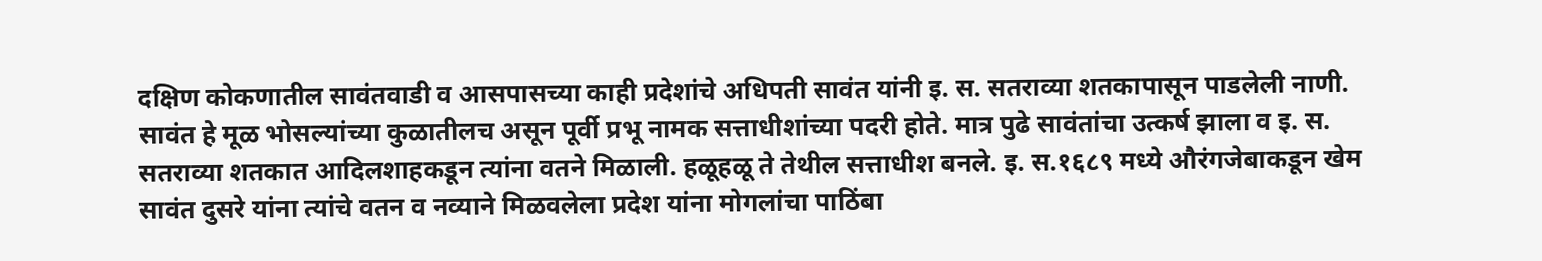दक्षिण कोकणातील सावंतवाडी व आसपासच्या काही प्रदेशांचे अधिपती सावंत यांनी इ. स. सतराव्या शतकापासून पाडलेली नाणी. सावंत हे मूळ भोसल्यांच्या कुळातीलच असून पूर्वी प्रभू नामक सत्ताधीशांच्या पदरी होते. मात्र पुढे सावंतांचा उत्कर्ष झाला व इ. स. सतराव्या शतकात आदिलशाहकडून त्यांना वतने मिळाली. हळूहळू ते तेथील सत्ताधीश बनले. इ. स.१६८९ मध्ये औरंगजेबाकडून खेम सावंत दुसरे यांना त्यांचे वतन व नव्याने मिळवलेला प्रदेश यांना मोगलांचा पाठिंबा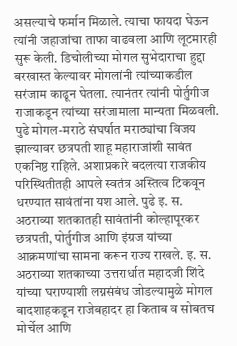असल्याचे फर्मान मिळाले. त्याचा फायदा घेऊन त्यांनी जहाजांचा ताफा वाढवला आणि लूटमारही सुरू केली. डिचोलीच्या मोगल सुभेदाराचा हुद्दा बरखास्त केल्यावर मोगलांनी त्यांच्याकडील सरंजाम काढून घेतला. त्यानंतर त्यांनी पोर्तुगीज राजाकडून त्यांच्या सरंजामाला मान्यता मिळवली. पुढे मोगल-मराठे संघर्षात मराठ्यांचा विजय झाल्यावर छत्रपती शाहू महाराजांशी सावंत एकनिष्ठ राहिले. अशाप्रकारे बदलत्या राजकीय परिस्थितीतही आपले स्वतंत्र अस्तित्व टिकवून धरण्यात सावंतांना यश आले. पुढे इ. स. अठराव्या शतकातही सावंतांनी कोल्हापूरकर छत्रपती, पोर्तुगीज आणि इंग्रज यांच्या आक्रमणांचा सामना करून राज्य राखले. इ. स. अठराव्या शतकाच्या उत्तरार्धात महादजी शिंदे यांच्या घराण्याशी लग्नसंबंध जोडल्यामुळे मोगल बादशाहकडून राजेबहादर हा किताब व सोबतच मोर्चेल आणि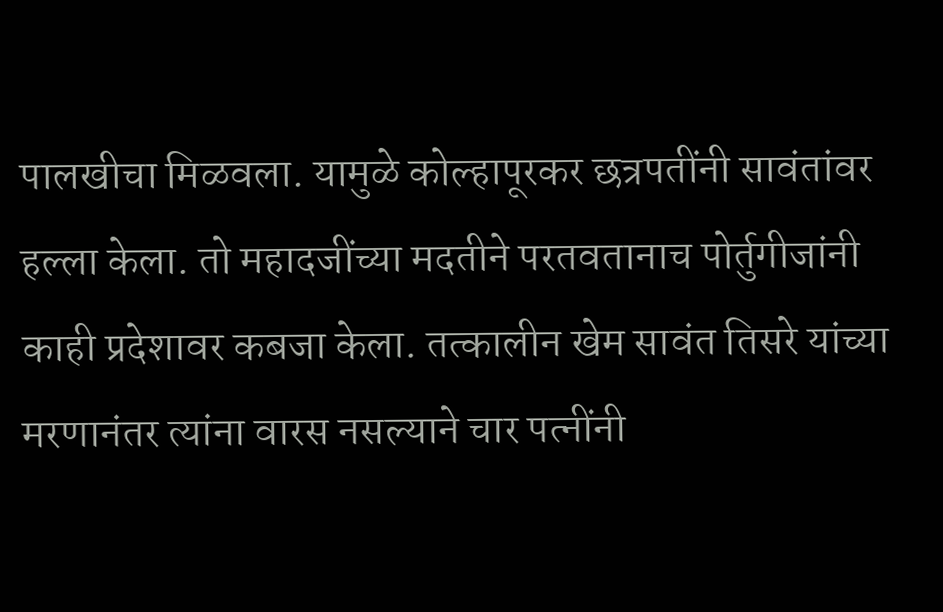पालखीचा मिळवला. यामुळे कोल्हापूरकर छत्रपतींनी सावंतांवर हल्ला केला. तो महादजींच्या मदतीने परतवतानाच पोर्तुगीजांनी काही प्रदेशावर कबजा केला. तत्कालीन खेम सावंत तिसरे यांच्या मरणानंतर त्यांना वारस नसल्याने चार पत्नींनी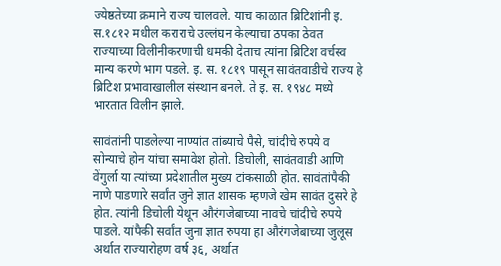ज्येष्ठतेच्या क्रमाने राज्य चालवले. याच काळात ब्रिटिशांनी इ. स.१८१२ मधील कराराचे उल्लंघन केल्याचा ठपका ठेवत राज्याच्या विलीनीकरणाची धमकी देताच त्यांना ब्रिटिश वर्चस्व मान्य करणे भाग पडले. इ. स. १८१९ पासून सावंतवाडीचे राज्य हे ब्रिटिश प्रभावाखालील संस्थान बनले. ते इ. स. १९४८ मध्ये भारतात विलीन झाले.

सावंतांनी पाडलेल्या नाण्यांत तांब्याचे पैसे, चांदीचे रुपये व सोन्याचे होन यांचा समावेश होतो. डिचोली, सावंतवाडी आणि वेंगुर्ला या त्यांच्या प्रदेशातील मुख्य टांकसाळी होत. सावंतांपैकी नाणे पाडणारे सर्वांत जुने ज्ञात शासक म्हणजे खेम सावंत दुसरे हे होत. त्यांनी डिचोली येथून औरंगजेबाच्या नावचे चांदीचे रुपये पाडले. यांपैकी सर्वांत जुना ज्ञात रुपया हा औरंगजेबाच्या जुलूस अर्थात राज्यारोहण वर्ष ३६, अर्थात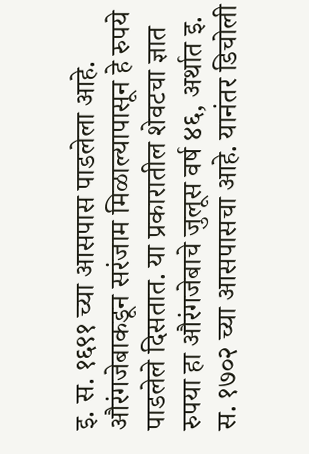इ. स. १६९१ च्या आसपास पाडलेला आहे. औरंगजेबाकडून सरंजाम मिळाल्यापासून हे रुपये पाडलेले दिसतात. या प्रकारातील शेवटचा ज्ञात रुपया हा औरंगजेबाचे जुलूस वर्ष ४६, अर्थात इ. स. १७०२ च्या आसपासचा आहे. यानंतर डिचोली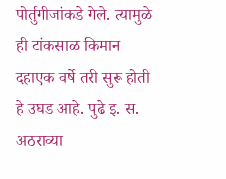पोर्तुगीजांकडे गेले. त्यामुळे ही टांकसाळ किमान दहाएक वर्षे तरी सुरू होती हे उघड आहे. पुढे इ. स. अठराव्या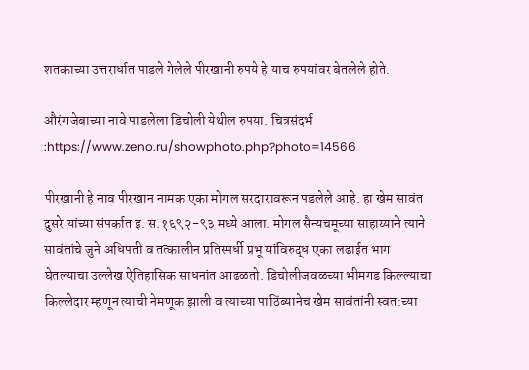शतकाच्या उत्तरार्धात पाडले गेलेले पीरखानी रुपये हे याच रुपयांवर बेतलेले होते.

औरंगजेबाच्या नावे पाडलेला डिचोली येथील रुपया. चित्रसंदर्भ :https://www.zeno.ru/showphoto.php?photo=14566

पीरखानी हे नाव पीरखान नामक एका मोगल सरदारावरून पडलेले आहे. हा खेम सावंत दुसरे यांच्या संपर्कात इ. स.१६९२-९३ मध्ये आला. मोगल सैन्यचमूच्या साहाय्याने त्याने सावंतांचे जुने अधिपती व तत्कालीन प्रतिस्पर्धी प्रभू यांविरुद्ध एका लढाईत भाग घेतल्याचा उल्लेख ऐतिहासिक साधनांत आढळतो. डिचोलीजवळच्या भीमगड किल्ल्याचा किल्लेदार म्हणून त्याची नेमणूक झाली व त्याच्या पाठिंब्यानेच खेम सावंतांनी स्वत:च्या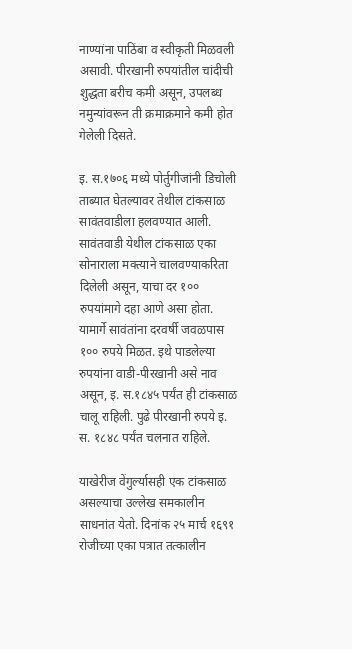नाण्यांना पाठिंबा व स्वीकृती मिळवली असावी. पीरखानी रुपयांतील चांदीची शुद्धता बरीच कमी असून, उपलब्ध नमुन्यांवरून ती क्रमाक्रमाने कमी होत गेलेली दिसते.

इ. स.१७०६ मध्ये पोर्तुगीजांनी डिचोली ताब्यात घेतल्यावर तेथील टांकसाळ सावंतवाडीला हलवण्यात आली. सावंतवाडी येथील टांकसाळ एका सोनाराला मक्त्याने चालवण्याकरिता दिलेली असून, याचा दर १०० रुपयांमागे दहा आणे असा होता. यामार्गे सावंतांना दरवर्षी जवळपास १०० रुपये मिळत. इथे पाडलेल्या रुपयांना वाडी-पीरखानी असे नाव असून, इ. स.१८४५ पर्यंत ही टांकसाळ चालू राहिली. पुढे पीरखानी रुपये इ. स. १८४८ पर्यंत चलनात राहिले.

याखेरीज वेंगुर्ल्यासही एक टांकसाळ असल्याचा उल्लेख समकालीन साधनांत येतो. दिनांक २५ मार्च १६९१ रोजीच्या एका पत्रात तत्कालीन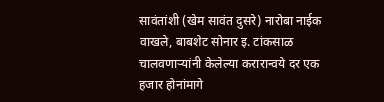सावंतांशी (खेम सावंत दुसरे) नारोबा नाईक वाखले, बाबशेट सोनार इ. टांकसाळ चालवणाऱ्यांनी केलेल्या करारान्वये दर एक हजार होनांमागे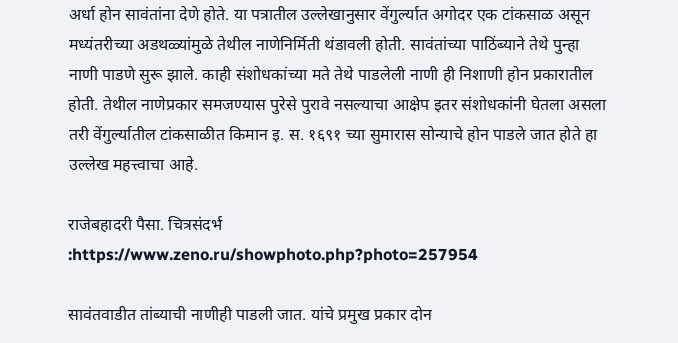अर्धा होन सावंतांना देणे होते. या पत्रातील उल्लेखानुसार वेंगुर्ल्यात अगोदर एक टांकसाळ असून मध्यंतरीच्या अडथळ्यांमुळे तेथील नाणेनिर्मिती थंडावली होती. सावंतांच्या पाठिंब्याने तेथे पुन्हा नाणी पाडणे सुरू झाले. काही संशोधकांच्या मते तेथे पाडलेली नाणी ही निशाणी होन प्रकारातील होती. तेथील नाणेप्रकार समजण्यास पुरेसे पुरावे नसल्याचा आक्षेप इतर संशोधकांनी घेतला असला तरी वेंगुर्ल्यातील टांकसाळीत किमान इ. स. १६९१ च्या सुमारास सोन्याचे होन पाडले जात होते हा उल्लेख महत्त्वाचा आहे.

राजेबहादरी पैसा. चित्रसंदर्भ :https://www.zeno.ru/showphoto.php?photo=257954

सावंतवाडीत तांब्याची नाणीही पाडली जात. यांचे प्रमुख प्रकार दोन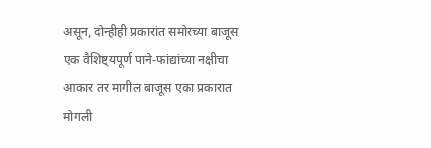असून, दोन्हीही प्रकारांत समोरच्या बाजूस एक वैशिष्ट्यपूर्ण पाने-फांद्यांच्या नक्षीचा आकार तर मागील बाजूस एका प्रकारात मोगली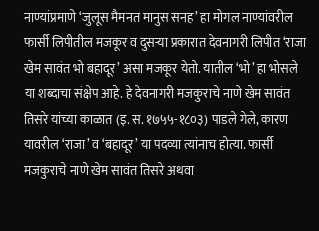नाण्यांप्रमाणे ‘जुलूस मैमनत मानुस सनह’ हा मोगल नाण्यांवरील फार्सी लिपीतील मजकूर व दुसऱ्या प्रकारात देवनागरी लिपीत ‘राजा खेम सावंत भो बहादूर’ असा मजकूर येतो. यातील ‘भो’ हा भोसले या शब्दाचा संक्षेप आहे. हे देवनागरी मजकुराचे नाणे खेम सावंत तिसरे यांच्या काळात (इ. स. १७५५-१८०३) पाडले गेले, कारण यावरील ‘राजा’ व ‘बहादूर’ या पदव्या त्यांनाच होत्या. फार्सी मजकुराचे नाणे खेम सावंत तिसरे अथवा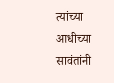त्यांच्या आधीच्या सावंतांनी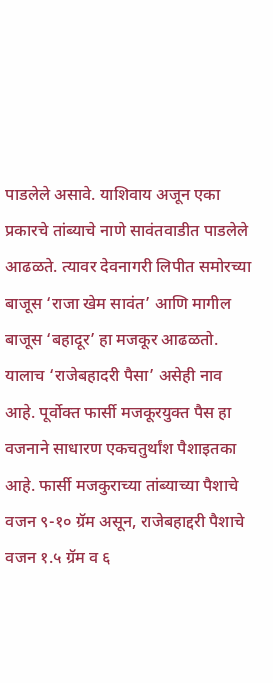पाडलेले असावे. याशिवाय अजून एका प्रकारचे तांब्याचे नाणे सावंतवाडीत पाडलेले आढळते. त्यावर देवनागरी लिपीत समोरच्या बाजूस ‘राजा खेम सावंत’ आणि मागील बाजूस ‘बहादूर’ हा मजकूर आढळतो. यालाच ‘राजेबहादरी पैसा’ असेही नाव आहे. पूर्वोक्त फार्सी मजकूरयुक्त पैस हा वजनाने साधारण एकचतुर्थांश पैशाइतका आहे. फार्सी मजकुराच्या तांब्याच्या पैशाचे वजन ९-१० ग्रॅम असून, राजेबहाद्दरी पैशाचे वजन १.५ ग्रॅम व ६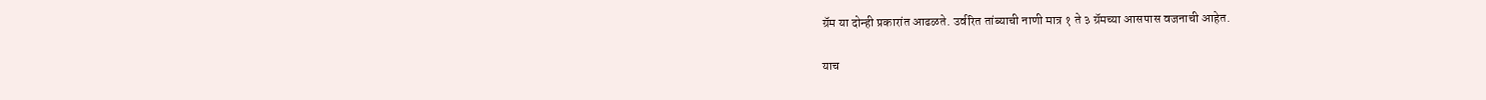ग्रॅम या दोन्ही प्रकारांत आढळते. उर्वरित तांब्याची नाणी मात्र १ ते ३ ग्रॅमच्या आसपास वजनाची आहेत.

याच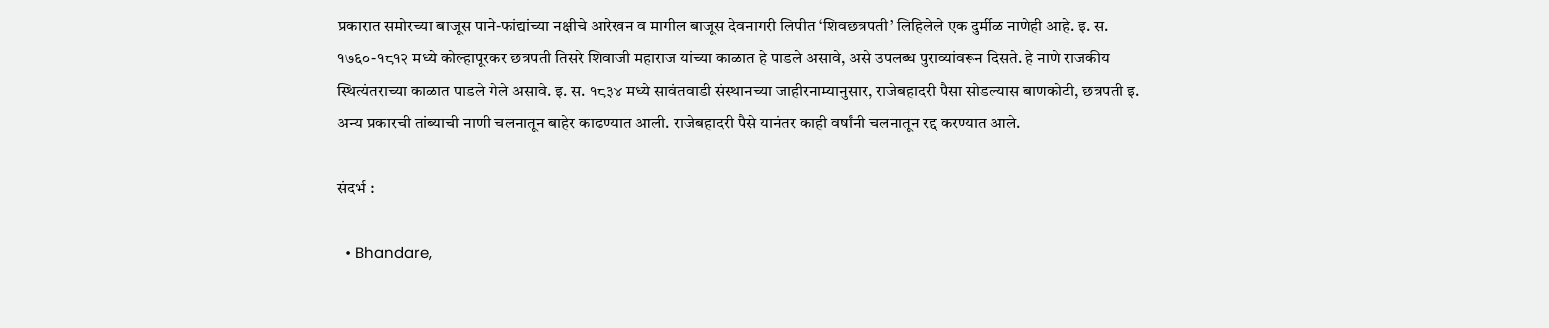प्रकारात समोरच्या बाजूस पाने-फांद्यांच्या नक्षीचे आरेखन व मागील बाजूस देवनागरी लिपीत ‘शिवछत्रपती’ लिहिलेले एक दुर्मीळ नाणेही आहे. इ. स. १७६०-१८१२ मध्ये कोल्हापूरकर छत्रपती तिसरे शिवाजी महाराज यांच्या काळात हे पाडले असावे, असे उपलब्ध पुराव्यांवरून दिसते. हे नाणे राजकीय स्थित्यंतराच्या काळात पाडले गेले असावे. इ. स. १८३४ मध्ये सावंतवाडी संस्थानच्या जाहीरनाम्यानुसार, राजेबहादरी पैसा सोडल्यास बाणकोटी, छत्रपती इ. अन्य प्रकारची तांब्याची नाणी चलनातून बाहेर काढण्यात आली. राजेबहादरी पैसे यानंतर काही वर्षांनी चलनातून रद्द करण्यात आले.

संदर्भ :

  • Bhandare,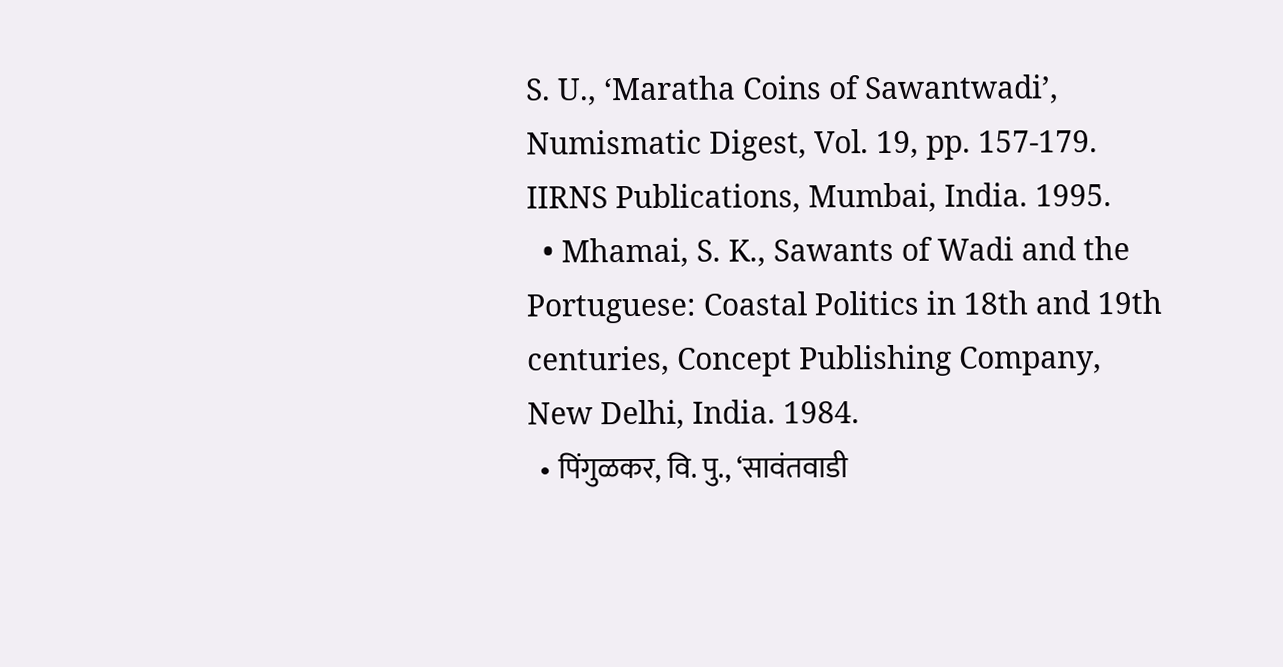S. U., ‘Maratha Coins of Sawantwadi’, Numismatic Digest, Vol. 19, pp. 157-179. IIRNS Publications, Mumbai, India. 1995.
  • Mhamai, S. K., Sawants of Wadi and the Portuguese: Coastal Politics in 18th and 19th centuries, Concept Publishing Company, New Delhi, India. 1984.
  • पिंगुळकर, वि. पु., ‘सावंतवाडी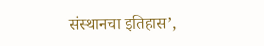संस्थानचा इतिहास’,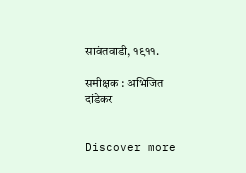सावंतवाडी, १९११.

समीक्षक : अभिजित दांडेकर


Discover more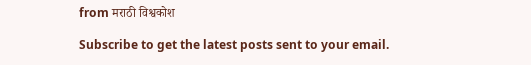from मराठी विश्वकोश

Subscribe to get the latest posts sent to your email.